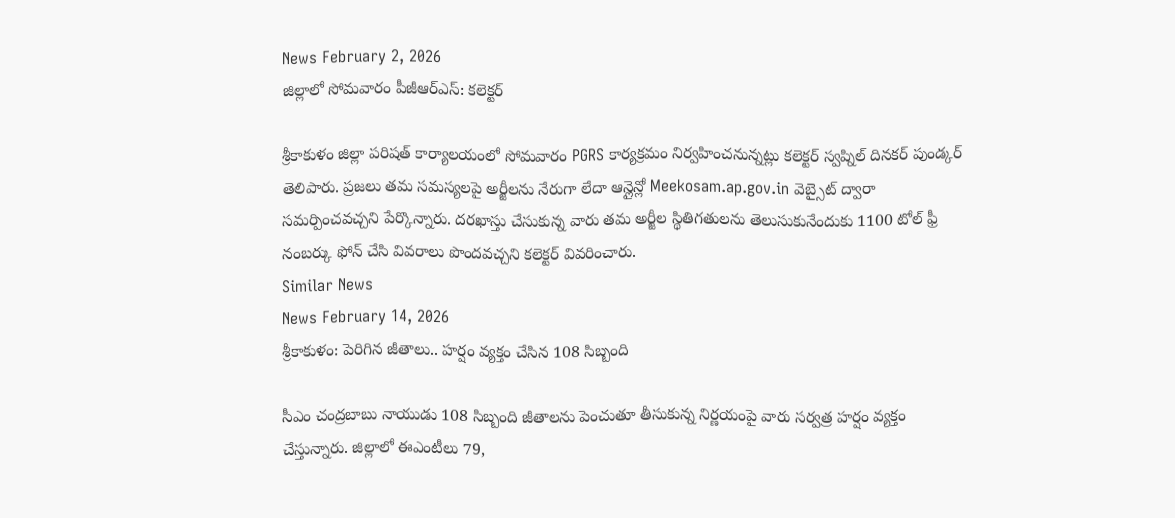News February 2, 2026
జిల్లాలో సోమవారం పీజీఆర్ఎస్: కలెక్టర్

శ్రీకాకుళం జిల్లా పరిషత్ కార్యాలయంలో సోమవారం PGRS కార్యక్రమం నిర్వహించనున్నట్లు కలెక్టర్ స్వప్నిల్ దినకర్ పుండ్కర్ తెలిపారు. ప్రజలు తమ సమస్యలపై అర్జీలను నేరుగా లేదా ఆన్లైన్లో Meekosam.ap.gov.in వెబ్సైట్ ద్వారా సమర్పించవచ్చని పేర్కొన్నారు. దరఖాస్తు చేసుకున్న వారు తమ అర్జీల స్థితిగతులను తెలుసుకునేందుకు 1100 టోల్ ఫ్రీ నంబర్కు ఫోన్ చేసి వివరాలు పొందవచ్చని కలెక్టర్ వివరించారు.
Similar News
News February 14, 2026
శ్రీకాకుళం: పెరిగిన జీతాలు.. హర్షం వ్యక్తం చేసిన 108 సిబ్బంది

సీఎం చంద్రబాబు నాయుడు 108 సిబ్బంది జీతాలను పెంచుతూ తీసుకున్న నిర్ణయంపై వారు సర్వత్ర హర్షం వ్యక్తం చేస్తున్నారు. జిల్లాలో ఈఎంటీలు 79,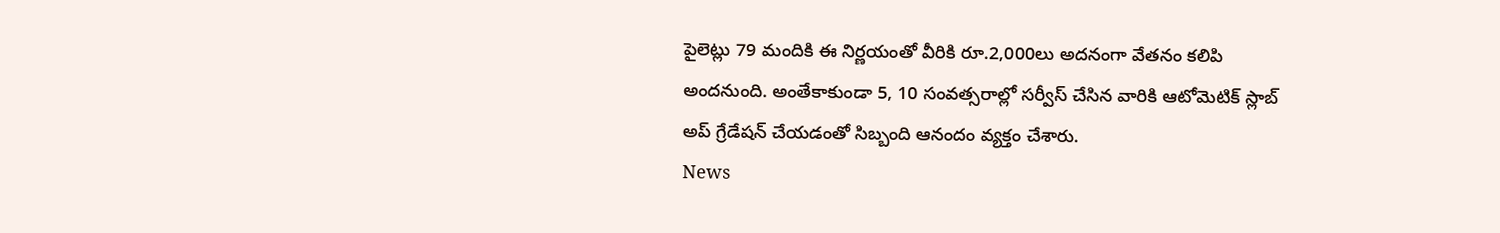పైలెట్లు 79 మందికి ఈ నిర్ణయంతో వీరికి రూ.2,000లు అదనంగా వేతనం కలిపి అందనుంది. అంతేకాకుండా 5, 10 సంవత్సరాల్లో సర్వీస్ చేసిన వారికి ఆటోమెటిక్ స్లాబ్ అప్ గ్రేడేషన్ చేయడంతో సిబ్బంది ఆనందం వ్యక్తం చేశారు.
News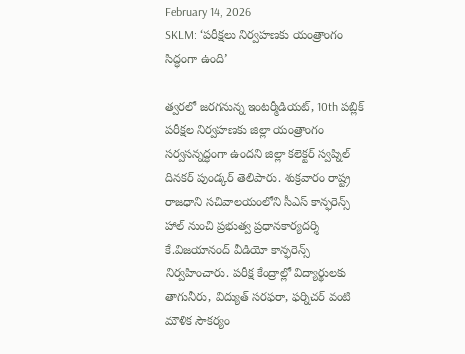February 14, 2026
SKLM: ‘పరీక్షలు నిర్వహణకు యంత్రాంగం సిద్ధంగా ఉంది’

త్వరలో జరగనున్న ఇంటర్మీడియట్, 10th పబ్లిక్ పరీక్షల నిర్వహణకు జిల్లా యంత్రాంగం సర్వసన్నద్ధంగా ఉందని జిల్లా కలెక్టర్ స్వప్నిల్ దినకర్ పుండ్కర్ తెలిపారు. శుక్రవారం రాష్ట్ర రాజధాని సచివాలయంలోని సీఎస్ కాన్ఫరెన్స్ హాల్ నుంచి ప్రభుత్వ ప్రధానకార్యదర్శి కే.విజయానంద్ వీడియో కాన్ఫరెన్స్ నిర్వహించారు. పరీక్ష కేంద్రాల్లో విద్యార్థులకు తాగునీరు, విద్యుత్ సరఫరా, ఫర్నిచర్ వంటి మౌళిక సౌకర్యం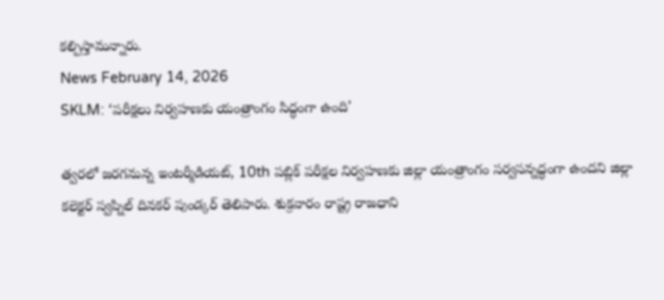కల్పిస్తామన్నారు.
News February 14, 2026
SKLM: ‘పరీక్షలు నిర్వహణకు యంత్రాంగం సిద్ధంగా ఉంది’

త్వరలో జరగనున్న ఇంటర్మీడియట్, 10th పబ్లిక్ పరీక్షల నిర్వహణకు జిల్లా యంత్రాంగం సర్వసన్నద్ధంగా ఉందని జిల్లా కలెక్టర్ స్వప్నిల్ దినకర్ పుండ్కర్ తెలిపారు. శుక్రవారం రాష్ట్ర రాజధాని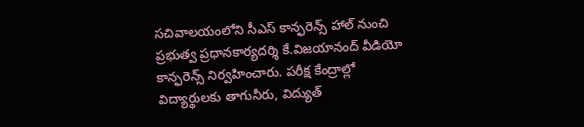సచివాలయంలోని సీఎస్ కాన్ఫరెన్స్ హాల్ నుంచి ప్రభుత్వ ప్రధానకార్యదర్శి కే.విజయానంద్ వీడియో కాన్ఫరెన్స్ నిర్వహించారు. పరీక్ష కేంద్రాల్లో విద్యార్థులకు తాగునీరు, విద్యుత్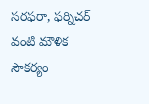సరఫరా, ఫర్నిచర్ వంటి మౌళిక సౌకర్యం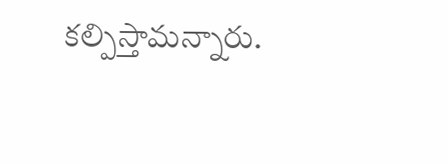కల్పిస్తామన్నారు.